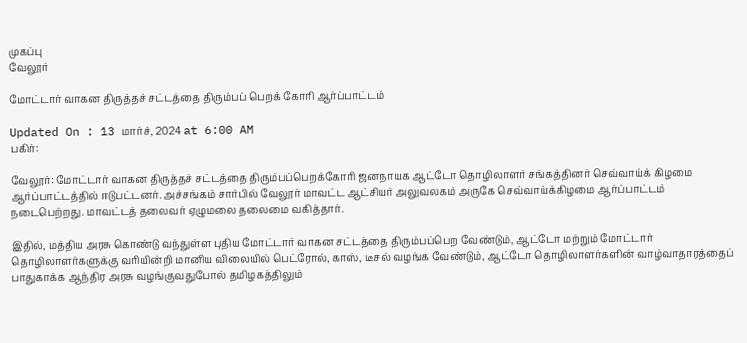முகப்பு
வேலூர்

மோட்டார் வாகன திருத்தச் சட்டத்தை திரும்பப் பெறக் கோரி ஆர்ப்பாட்டம்

Updated On : 13 மார்ச், 2024 at 6:00 AM
பகிர்:

வேலூர்: மோட்டார் வாகன திருத்தச் சட்டத்தை திரும்பப்பெறக்கோரி ஜனநாயக ஆட்டோ தொழிலாளர் சங்கத்தினர் செவ்வாய்க் கிழமை ஆர்ப்பாட்டத்தில் ஈடுபட்டனர். அச்சங்கம் சார்பில் வேலூர் மாவட்ட ஆட்சியர் அலுவலகம் அருகே செவ்வாய்க்கிழமை ஆர்ப்பாட்டம் நடைபெற்றது. மாவட்டத் தலைவர் ஏழுமலை தலைமை வகித்தார்.

இதில், மத்திய அரசு கொண்டு வந்துள்ள புதிய மோட்டார் வாகன சட்டத்தை திரும்பப்பெற வேண்டும், ஆட்டோ மற்றும் மோட்டார் தொழிலாளர்களுக்கு வரியின்றி மானிய விலையில் பெட்ரோல், காஸ், டீசல் வழங்க வேண்டும், ஆட்டோ தொழிலாளர்களின் வாழ்வாதாரத்தைப் பாதுகாக்க ஆந்திர அரசு வழங்குவதுபோல் தமிழகத்திலும்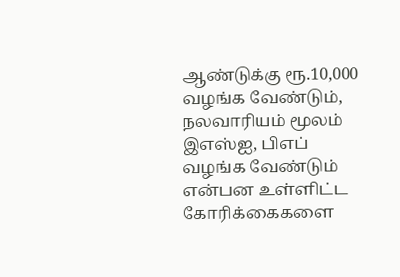ஆண்டுக்கு ரூ.10,000 வழங்க வேண்டும், நலவாரியம் மூலம் இஎஸ்ஐ, பிஎப் வழங்க வேண்டும் என்பன உள்ளிட்ட கோரிக்கைகளை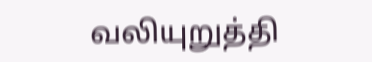வலியுறுத்தி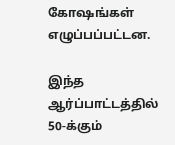கோஷங்கள் எழுப்பப்பட்டன.

இந்த ஆர்ப்பாட்டத்தில் 50-க்கும்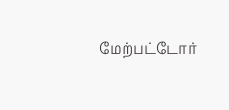மேற்பட்டோர்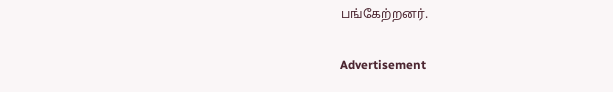பங்கேற்றனர்.

Advertisement